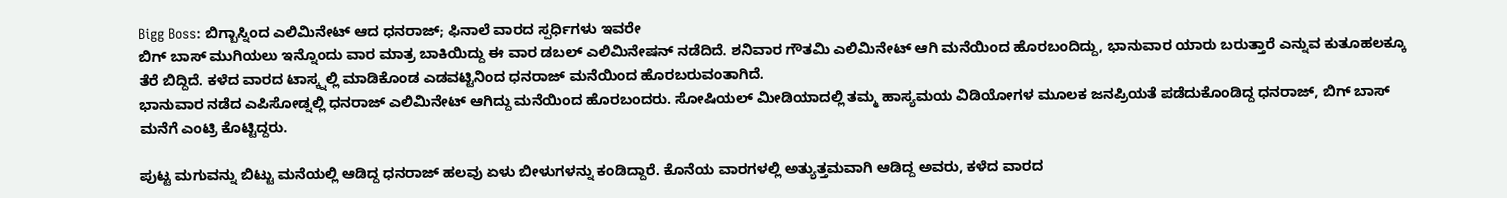Bigg Boss: ಬಿಗ್ಬಾಸ್ನಿಂದ ಎಲಿಮಿನೇಟ್ ಆದ ಧನರಾಜ್; ಫಿನಾಲೆ ವಾರದ ಸ್ಪರ್ಧಿಗಳು ಇವರೇ
ಬಿಗ್ ಬಾಸ್ ಮುಗಿಯಲು ಇನ್ನೊಂದು ವಾರ ಮಾತ್ರ ಬಾಕಿಯಿದ್ದು ಈ ವಾರ ಡಬಲ್ ಎಲಿಮಿನೇಷನ್ ನಡೆದಿದೆ. ಶನಿವಾರ ಗೌತಮಿ ಎಲಿಮಿನೇಟ್ ಆಗಿ ಮನೆಯಿಂದ ಹೊರಬಂದಿದ್ದು, ಭಾನುವಾರ ಯಾರು ಬರುತ್ತಾರೆ ಎನ್ನುವ ಕುತೂಹಲಕ್ಕೂ ತೆರೆ ಬಿದ್ದಿದೆ. ಕಳೆದ ವಾರದ ಟಾಸ್ಕ್ನಲ್ಲಿ ಮಾಡಿಕೊಂಡ ಎಡವಟ್ಟಿನಿಂದ ಧನರಾಜ್ ಮನೆಯಿಂದ ಹೊರಬರುವಂತಾಗಿದೆ.
ಭಾನುವಾರ ನಡೆದ ಎಪಿಸೋಡ್ನಲ್ಲಿ ಧನರಾಜ್ ಎಲಿಮಿನೇಟ್ ಆಗಿದ್ದು ಮನೆಯಿಂದ ಹೊರಬಂದರು. ಸೋಷಿಯಲ್ ಮೀಡಿಯಾದಲ್ಲಿ ತಮ್ಮ ಹಾಸ್ಯಮಯ ವಿಡಿಯೋಗಳ ಮೂಲಕ ಜನಪ್ರಿಯತೆ ಪಡೆದುಕೊಂಡಿದ್ದ ಧನರಾಜ್, ಬಿಗ್ ಬಾಸ್ ಮನೆಗೆ ಎಂಟ್ರಿ ಕೊಟ್ಟಿದ್ದರು.

ಪುಟ್ಟ ಮಗುವನ್ನು ಬಿಟ್ಟು ಮನೆಯಲ್ಲಿ ಆಡಿದ್ದ ಧನರಾಜ್ ಹಲವು ಏಳು ಬೀಳುಗಳನ್ನು ಕಂಡಿದ್ದಾರೆ. ಕೊನೆಯ ವಾರಗಳಲ್ಲಿ ಅತ್ಯುತ್ತಮವಾಗಿ ಆಡಿದ್ದ ಅವರು, ಕಳೆದ ವಾರದ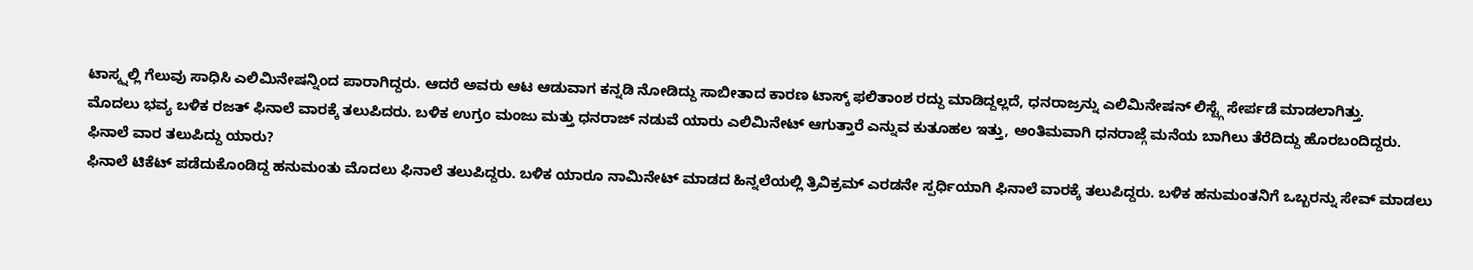ಟಾಸ್ಕ್ನಲ್ಲಿ ಗೆಲುವು ಸಾಧಿಸಿ ಎಲಿಮಿನೇಷನ್ನಿಂದ ಪಾರಾಗಿದ್ದರು. ಆದರೆ ಅವರು ಆಟ ಆಡುವಾಗ ಕನ್ನಡಿ ನೋಡಿದ್ದು ಸಾಬೀತಾದ ಕಾರಣ ಟಾಸ್ಕ್ ಫಲಿತಾಂಶ ರದ್ದು ಮಾಡಿದ್ದಲ್ಲದೆ, ಧನರಾಜ್ರನ್ನು ಎಲಿಮಿನೇಷನ್ ಲಿಸ್ಟ್ಗೆ ಸೇರ್ಪಡೆ ಮಾಡಲಾಗಿತ್ತು.
ಮೊದಲು ಭವ್ಯ ಬಳಿಕ ರಜತ್ ಫಿನಾಲೆ ವಾರಕ್ಕೆ ತಲುಪಿದರು. ಬಳಿಕ ಉಗ್ರಂ ಮಂಜು ಮತ್ತು ಧನರಾಜ್ ನಡುವೆ ಯಾರು ಎಲಿಮಿನೇಟ್ ಆಗುತ್ತಾರೆ ಎನ್ನುವ ಕುತೂಹಲ ಇತ್ತು, ಅಂತಿಮವಾಗಿ ಧನರಾಜ್ಗೆ ಮನೆಯ ಬಾಗಿಲು ತೆರೆದಿದ್ದು ಹೊರಬಂದಿದ್ದರು.
ಫಿನಾಲೆ ವಾರ ತಲುಪಿದ್ದು ಯಾರು?
ಫಿನಾಲೆ ಟಿಕೆಟ್ ಪಡೆದುಕೊಂಡಿದ್ದ ಹನುಮಂತು ಮೊದಲು ಫಿನಾಲೆ ತಲುಪಿದ್ದರು. ಬಳಿಕ ಯಾರೂ ನಾಮಿನೇಟ್ ಮಾಡದ ಹಿನ್ನಲೆಯಲ್ಲಿ ತ್ರಿವಿಕ್ರಮ್ ಎರಡನೇ ಸ್ಪರ್ಧಿಯಾಗಿ ಫಿನಾಲೆ ವಾರಕ್ಕೆ ತಲುಪಿದ್ದರು. ಬಳಿಕ ಹನುಮಂತನಿಗೆ ಒಬ್ಬರನ್ನು ಸೇವ್ ಮಾಡಲು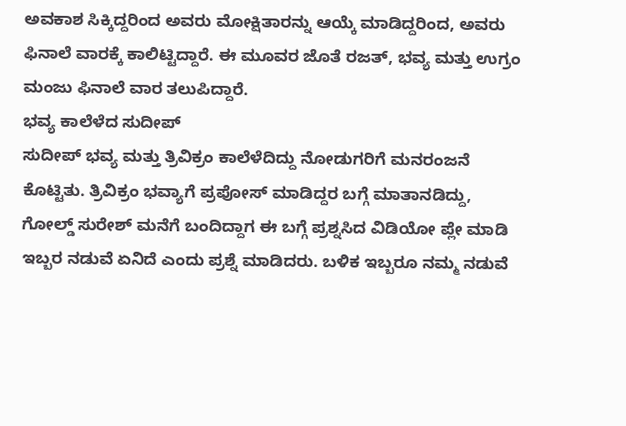ಅವಕಾಶ ಸಿಕ್ಕಿದ್ದರಿಂದ ಅವರು ಮೋಕ್ಷಿತಾರನ್ನು ಆಯ್ಕೆ ಮಾಡಿದ್ದರಿಂದ, ಅವರು ಫಿನಾಲೆ ವಾರಕ್ಕೆ ಕಾಲಿಟ್ಟಿದ್ದಾರೆ. ಈ ಮೂವರ ಜೊತೆ ರಜತ್, ಭವ್ಯ ಮತ್ತು ಉಗ್ರಂ ಮಂಜು ಫಿನಾಲೆ ವಾರ ತಲುಪಿದ್ದಾರೆ.
ಭವ್ಯ ಕಾಲೆಳೆದ ಸುದೀಪ್
ಸುದೀಪ್ ಭವ್ಯ ಮತ್ತು ತ್ರಿವಿಕ್ರಂ ಕಾಲೆಳೆದಿದ್ದು ನೋಡುಗರಿಗೆ ಮನರಂಜನೆ ಕೊಟ್ಟಿತು. ತ್ರಿವಿಕ್ರಂ ಭವ್ಯಾಗೆ ಪ್ರಪೋಸ್ ಮಾಡಿದ್ದರ ಬಗ್ಗೆ ಮಾತಾನಡಿದ್ದು, ಗೋಲ್ಡ್ ಸುರೇಶ್ ಮನೆಗೆ ಬಂದಿದ್ದಾಗ ಈ ಬಗ್ಗೆ ಪ್ರಶ್ನಸಿದ ವಿಡಿಯೋ ಪ್ಲೇ ಮಾಡಿ ಇಬ್ಬರ ನಡುವೆ ಏನಿದೆ ಎಂದು ಪ್ರಶ್ನೆ ಮಾಡಿದರು. ಬಳಿಕ ಇಬ್ಬರೂ ನಮ್ಮ ನಡುವೆ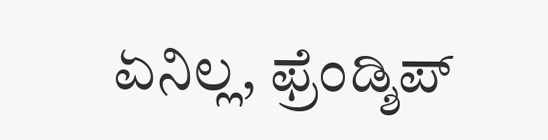ಏನಿಲ್ಲ, ಫ್ರೆಂಡ್ಶಿಪ್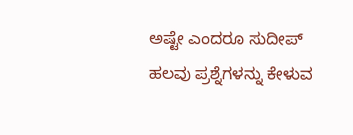ಅಷ್ಟೇ ಎಂದರೂ ಸುದೀಪ್ ಹಲವು ಪ್ರಶ್ನೆಗಳನ್ನು ಕೇಳುವ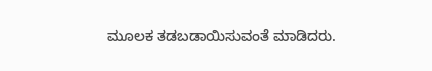ಮೂಲಕ ತಡಬಡಾಯಿಸುವಂತೆ ಮಾಡಿದರು.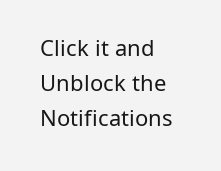Click it and Unblock the Notifications